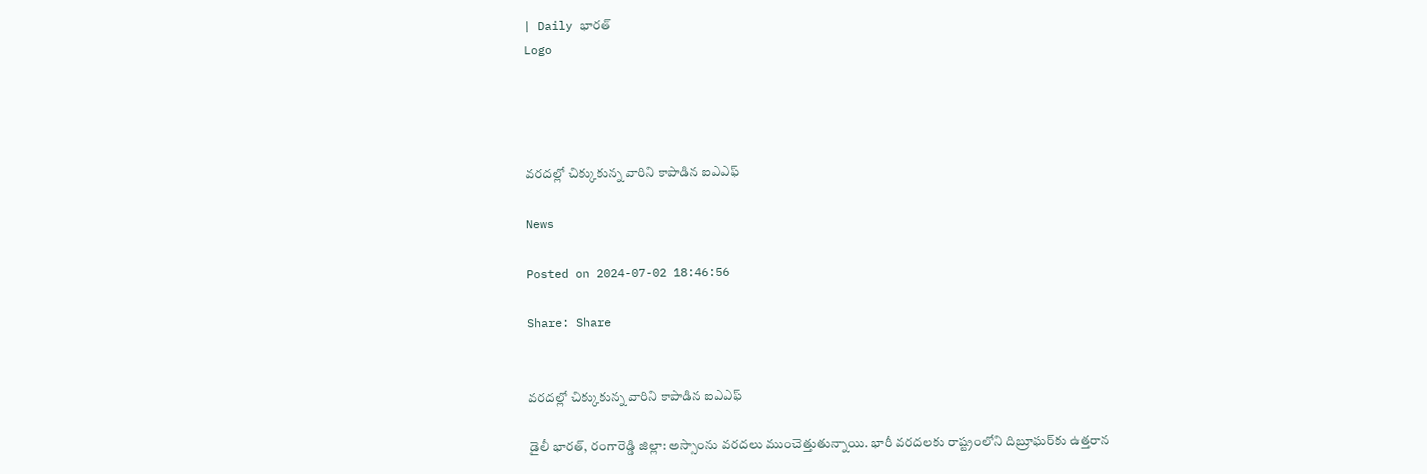| Daily భారత్
Logo




వరదల్లో చిక్కుకున్న వారిని కాపాడిన ఐఎఎఫ్

News

Posted on 2024-07-02 18:46:56

Share: Share


వరదల్లో చిక్కుకున్న వారిని కాపాడిన ఐఎఎఫ్

డైలీ భారత్, రంగారెడ్డి జిల్లా: అస్సాంను వరదలు ముంచెత్తుతున్నాయి. భారీ వరదలకు రాష్ట్రంలోని దిబ్రూఘర్‌కు ఉత్తరాన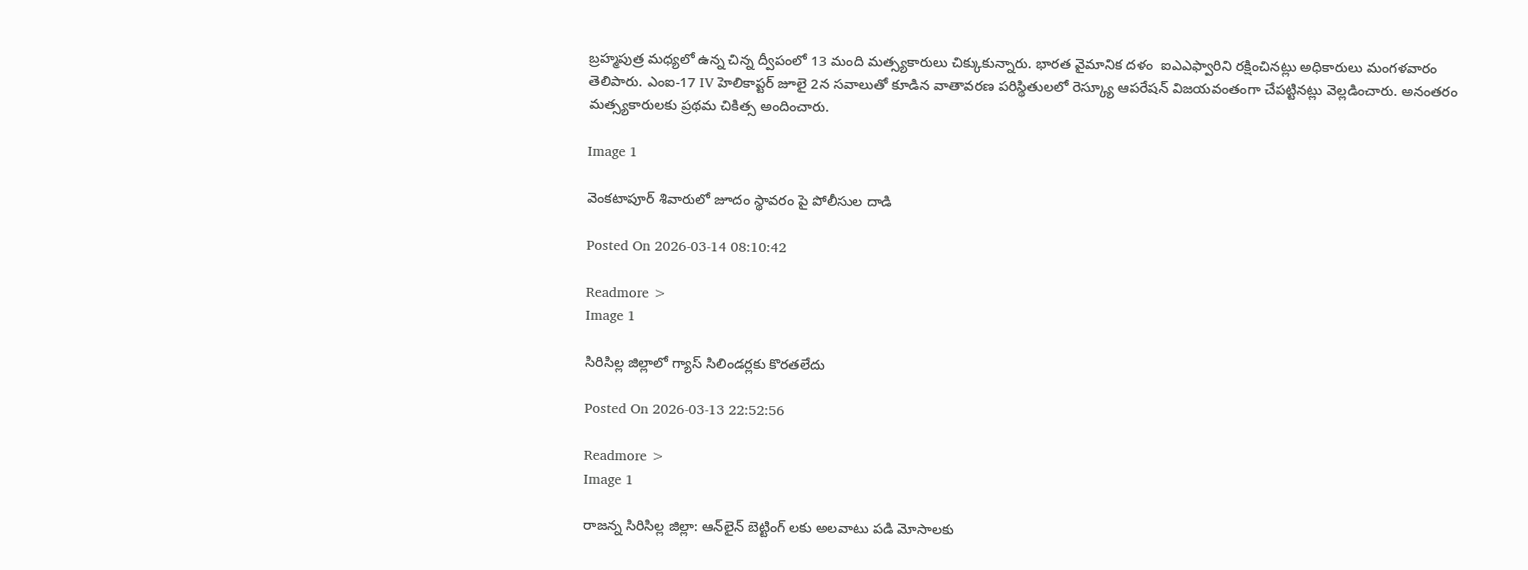బ్రహ్మపుత్ర మధ్యలో ఉన్న చిన్న ద్వీపంలో 13 మంది మత్స్యకారులు చిక్కుకున్నారు. భారత వైమానిక దళం  ఐఎఎఫ్వారిని రక్షించినట్లు అధికారులు మంగళవారం తెలిపారు. ఎంఐ-17 IV హెలికాప్టర్ జూలై 2న సవాలుతో కూడిన వాతావరణ పరిస్థితులలో రెస్క్యూ ఆపరేషన్ విజయవంతంగా చేపట్టినట్లు వెల్లడించారు. అనంతరం మత్స్యకారులకు ప్రథమ చికిత్స అందించారు.

Image 1

వెంకటాపూర్ శివారులో జూదం స్థావరం పై పోలీసుల దాడి

Posted On 2026-03-14 08:10:42

Readmore >
Image 1

సిరిసిల్ల జిల్లాలో గ్యాస్ సిలిండర్లకు కొరతలేదు

Posted On 2026-03-13 22:52:56

Readmore >
Image 1

రాజన్న సిరిసిల్ల జిల్లా: ఆన్‌లైన్ బెట్టింగ్ లకు అలవాటు పడి మోసాలకు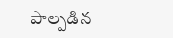పాల్పడిన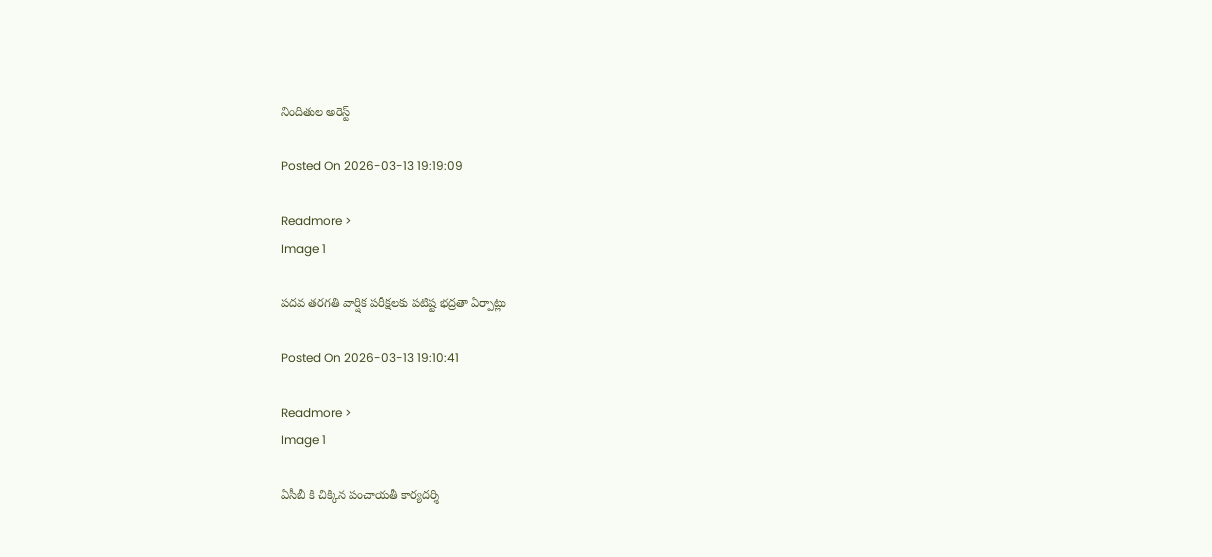నిందితుల అరెస్ట్

Posted On 2026-03-13 19:19:09

Readmore >
Image 1

పదవ తరగతి వార్షిక పరీక్షలకు పటిష్ట భద్రతా ఏర్పాట్లు

Posted On 2026-03-13 19:10:41

Readmore >
Image 1

ఏసీబీ కి చిక్కిన పంచాయతీ కార్యదర్శి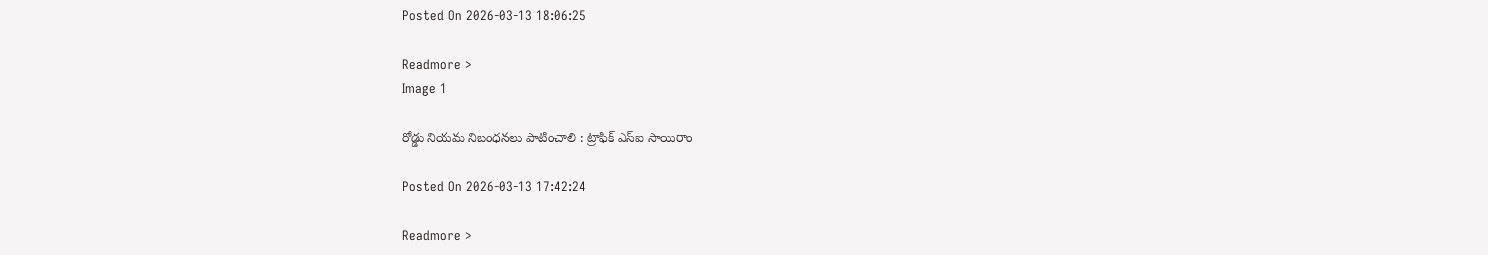Posted On 2026-03-13 18:06:25

Readmore >
Image 1

రోడ్డు నియమ నిబంధనలు పాటించాలి : ట్రాఫిక్ ఎస్ఐ సాయిరాం

Posted On 2026-03-13 17:42:24

Readmore >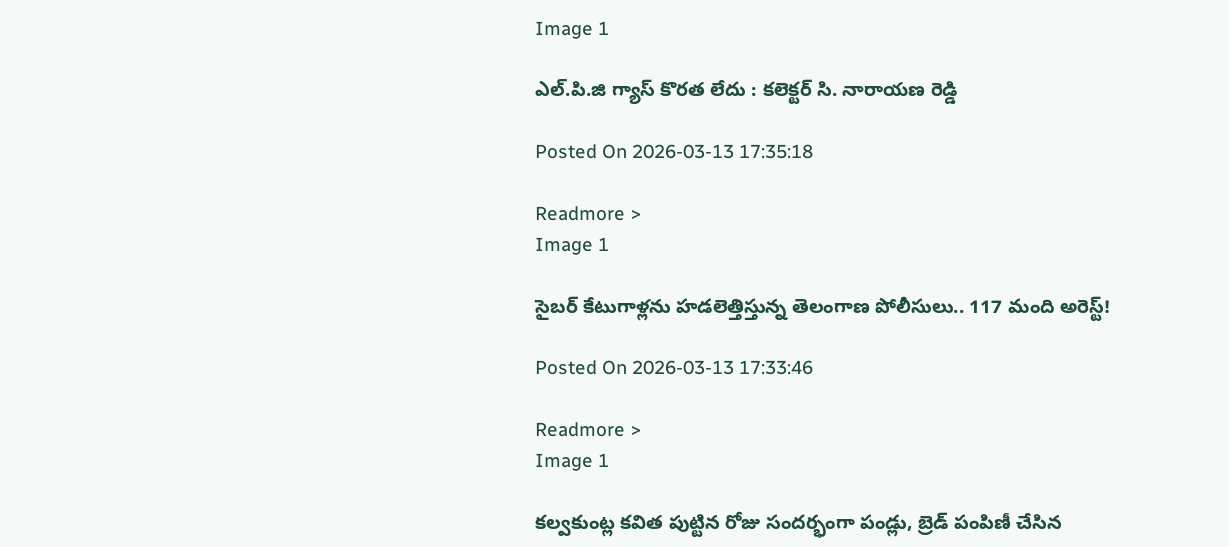Image 1

ఎల్.పి.జి గ్యాస్ కొరత లేదు : కలెక్టర్ సి. నారాయణ రెడ్డి

Posted On 2026-03-13 17:35:18

Readmore >
Image 1

సైబర్ కేటుగాళ్లను హడలెత్తిస్తున్న తెలంగాణ పోలీసులు.. 117 మంది అరెస్ట్!

Posted On 2026-03-13 17:33:46

Readmore >
Image 1

కల్వకుంట్ల కవిత పుట్టిన రోజు సందర్భంగా పండ్లు, బ్రెడ్ పంపిణీ చేసిన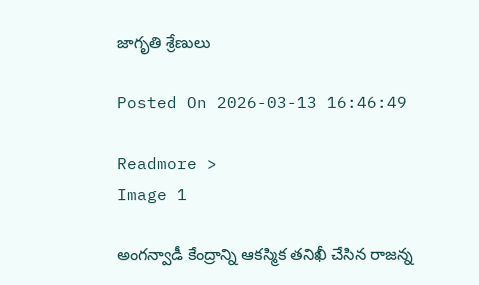జాగృతి శ్రేణులు

Posted On 2026-03-13 16:46:49

Readmore >
Image 1

అంగన్వాడీ కేంద్రాన్ని ఆకస్మిక తనిఖీ చేసిన రాజన్న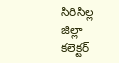సిరిసిల్ల జిల్లా కలెక్టర్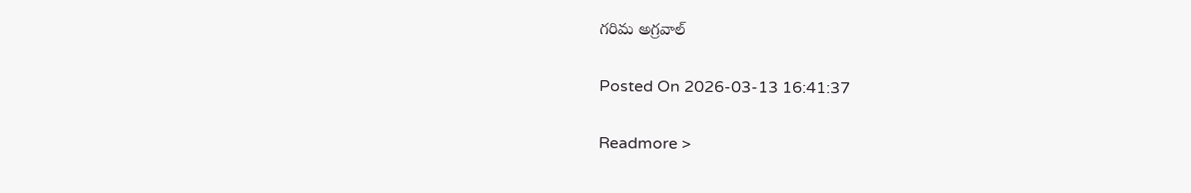గరిమ అగ్రవాల్

Posted On 2026-03-13 16:41:37

Readmore >